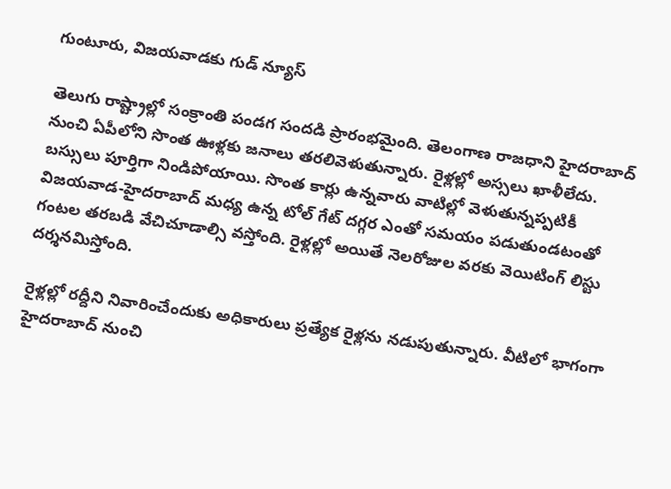గుంటూరు, విజయవాడకు గుడ్ న్యూస్

తెలుగు రాష్ట్రాల్లో సంక్రాంతి పండగ సందడి ప్రారంభమైంది. తెలంగాణ రాజధాని హైదరాబాద్ నుంచి ఏపీలోని సొంత ఊళ్లకు జనాలు తరలివెళుతున్నారు. రైళ్లల్లో అస్సలు ఖాళీలేదు. బస్సులు పూర్తిగా నిండిపోయాయి. సొంత కార్లు ఉన్నవారు వాటిల్లో వెళుతున్నప్పటికీ విజయవాడ-హైదరాబాద్ మధ్య ఉన్న టోల్ గేట్ దగ్గర ఎంతో సమయం పడుతుండటంతో గంటల తరబడి వేచిచూడాల్సి వస్తోంది. రైళ్లల్లో అయితే నెలరోజుల వరకు వెయిటింగ్ లిస్టు దర్శనమిస్తోంది.

రైళ్లల్లో రద్దీని నివారించేందుకు అధికారులు ప్రత్యేక రైళ్లను నడుపుతున్నారు. వీటిలో భాగంగా హైదరాబాద్‌ నుంచి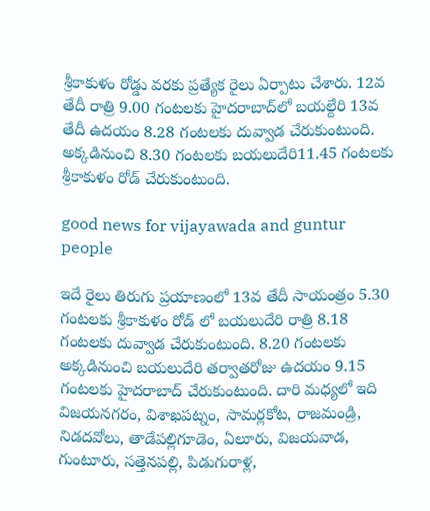శ్రీకాకుళం రోడ్డు వరకు ప్రత్యేక రైలు ఏర్పాటు చేశారు. 12వ తేదీ రాత్రి 9.00 గంటలకు హైదరాబాద్‌లో బయల్దేరి 13వ తేదీ ఉదయం 8.28 గంటలకు దువ్వాడ చేరుకుంటుంది. అక్కడినుంచి 8.30 గంటలకు బయలుదేరి11.45 గంటలకు శ్రీకాకుళం రోడ్ చేరుకుంటుంది.

good news for vijayawada and guntur people

ఇదే రైలు తిరుగు ప్రయాణంలో 13వ తేదీ సాయంత్రం 5.30 గంటలకు శ్రీకాకుళం రోడ్ లో బయలుదేరి రాత్రి 8.18 గంటలకు దువ్వాడ చేరుకుంటుంది. 8.20 గంటలకు అక్కడినుంచి బయలుదేరి తర్వాతరోజు ఉదయం 9.15 గంటలకు హైదరాబాద్ చేరుకుంటుంది. దారి మధ్యలో ఇది విజయనగరం, విశాఖపట్నం, సామర్లకోట, రాజమండ్రి, నిడదవోలు, తాడేపల్లిగూడెం, ఏలూరు, విజయవాడ, గుంటూరు, సత్తెనపల్లి, పిడుగురాళ్ల,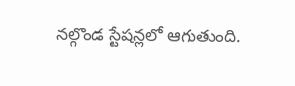నల్గొండ స్టేషన్లలో ఆగుతుంది.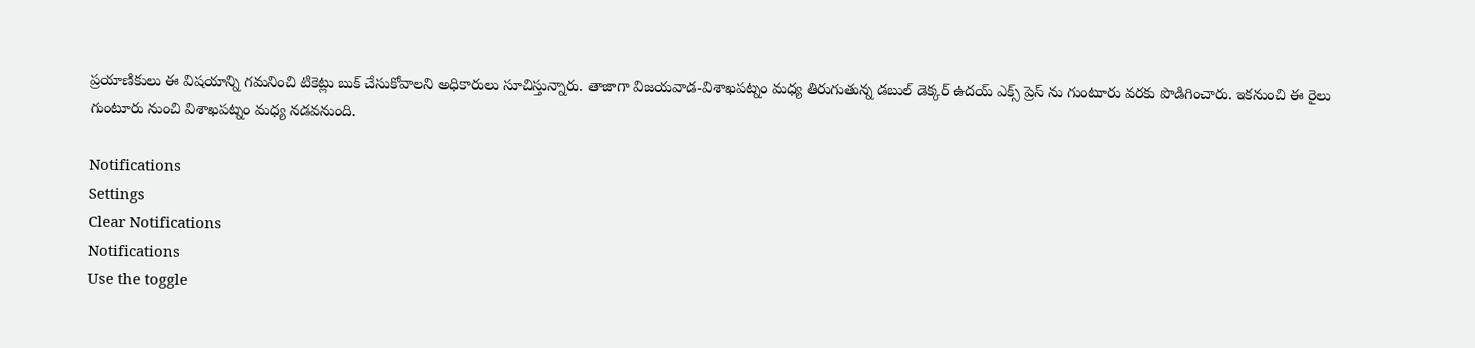ప్రయాణికులు ఈ విషయాన్ని గమనించి టికెట్లు బుక్ చేసుకోవాలని అధికారులు సూచిస్తున్నారు. తాజాగా విజయవాడ-విశాఖపట్నం మధ్య తిరుగుతున్న డబుల్ డెక్కర్ ఉదయ్ ఎక్స్ ప్రెస్ ను గుంటూరు వరకు పొడిగించారు. ఇకనుంచి ఈ రైలు గుంటూరు నుంచి విశాఖపట్నం మధ్య నడవనుంది.

Notifications
Settings
Clear Notifications
Notifications
Use the toggle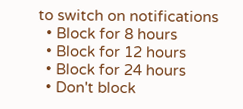to switch on notifications
  • Block for 8 hours
  • Block for 12 hours
  • Block for 24 hours
  • Don't block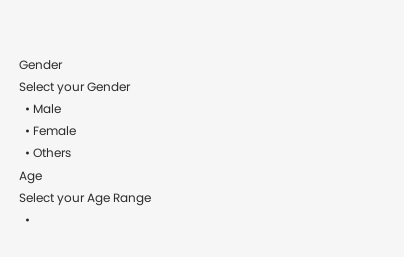Gender
Select your Gender
  • Male
  • Female
  • Others
Age
Select your Age Range
  •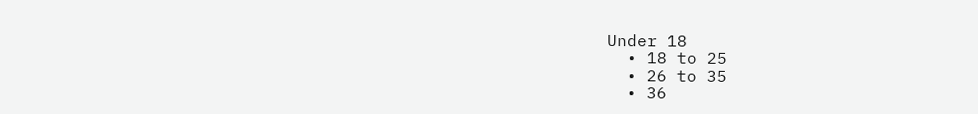Under 18
  • 18 to 25
  • 26 to 35
  • 36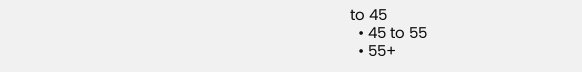to 45
  • 45 to 55
  • 55+